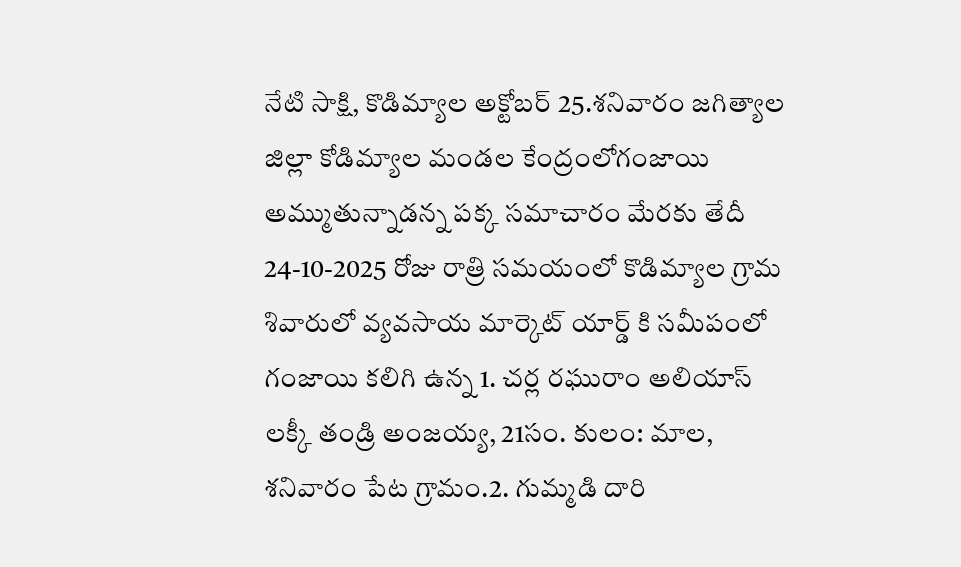నేటి సాక్షి, కొడిమ్యాల అక్టోబర్ 25.శనివారం జగిత్యాల జిల్లా కోడిమ్యాల మండల కేంద్రంలోగంజాయి అమ్ముతున్నాడన్న పక్క సమాచారం మేరకు తేదీ 24-10-2025 రోజు రాత్రి సమయంలో కొడిమ్యాల గ్రామ శివారులో వ్యవసాయ మార్కెట్ యార్డ్ కి సమీపంలో గంజాయి కలిగి ఉన్న 1. చర్ల రఘురాం అలియాస్ లక్కీ తండ్రి అంజయ్య, 21సం. కులం: మాల, శనివారం పేట గ్రామం.2. గుమ్మడి దారి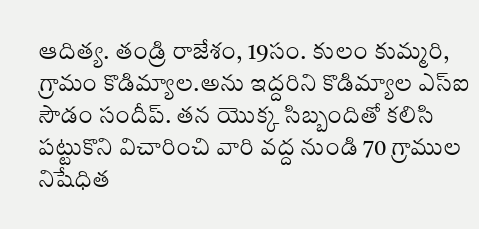ఆదిత్య. తండ్రి రాజేశం, 19సం. కులం కుమ్మరి, గ్రామం కొడిమ్యాల.అను ఇద్దరిని కొడిమ్యాల ఎస్ఐ సౌడం సందీప్. తన యొక్క సిబ్బందితో కలిసి పట్టుకొని విచారించి వారి వద్ద నుండి 70 గ్రాముల నిషేధిత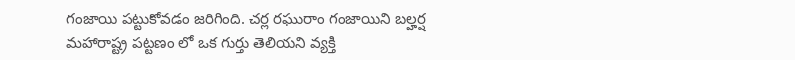గంజాయి పట్టుకోవడం జరిగింది. చర్ల రఘురాం గంజాయిని బల్హర్ష మహారాష్ట్ర పట్టణం లో ఒక గుర్తు తెలియని వ్యక్తి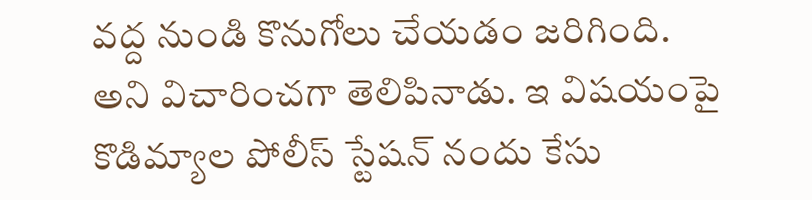వద్ద నుండి కొనుగోలు చేయడం జరిగింది. అని విచారించగా తెలిపినాడు. ఇ విషయంపై కొడిమ్యాల పోలీస్ స్టేషన్ నందు కేసు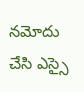నమోదు చేసి ఎస్సై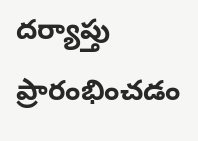దర్యాప్తు ప్రారంభించడం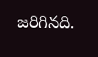జరిగినది.